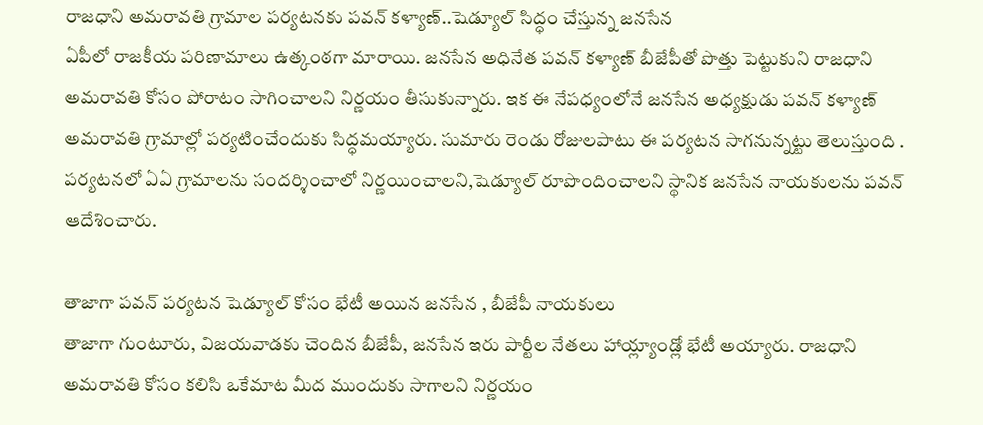రాజధాని అమరావతి గ్రామాల పర్యటనకు పవన్ కళ్యాణ్..షెడ్యూల్ సిద్ధం చేస్తున్న జనసేన
ఏపీలో రాజకీయ పరిణామాలు ఉత్కంఠగా మారాయి. జనసేన అధినేత పవన్ కళ్యాణ్ బీజేపీతో పొత్తు పెట్టుకుని రాజధాని అమరావతి కోసం పోరాటం సాగించాలని నిర్ణయం తీసుకున్నారు. ఇక ఈ నేపధ్యంలోనే జనసేన అధ్యక్షుడు పవన్ కళ్యాణ్ అమరావతి గ్రామాల్లో పర్యటించేందుకు సిద్ధమయ్యారు. సుమారు రెండు రోజులపాటు ఈ పర్యటన సాగనున్నట్టు తెలుస్తుంది . పర్యటనలో ఏఏ గ్రామాలను సందర్శించాలో నిర్ణయించాలని,షెడ్యూల్ రూపొందించాలని స్థానిక జనసేన నాయకులను పవన్ ఆదేశించారు.

తాజాగా పవన్ పర్యటన షెడ్యూల్ కోసం భేటీ అయిన జనసేన , బీజేపీ నాయకులు
తాజాగా గుంటూరు, విజయవాడకు చెందిన బీజేపీ, జనసేన ఇరు పార్టీల నేతలు హాయ్ల్యాండ్లో భేటీ అయ్యారు. రాజధాని అమరావతి కోసం కలిసి ఒకేమాట మీద ముందుకు సాగాలని నిర్ణయం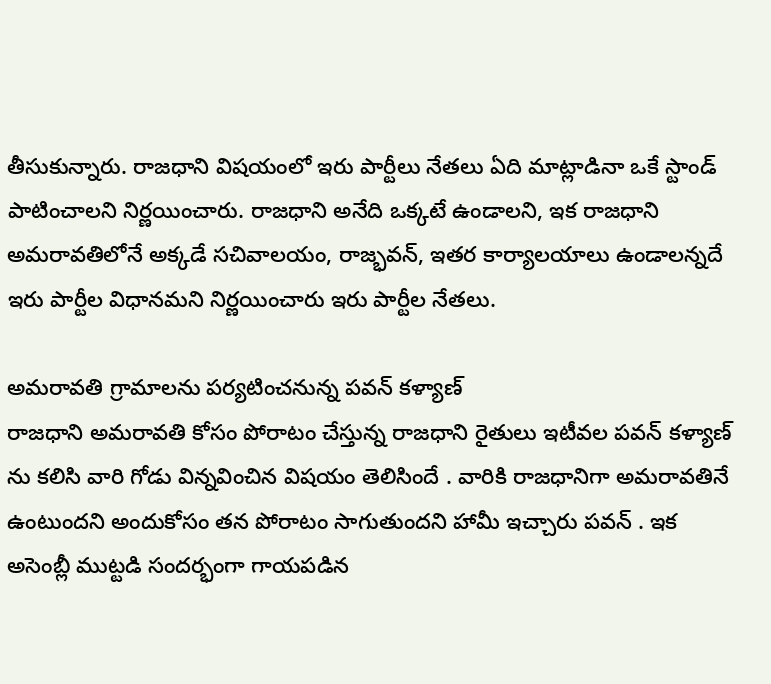తీసుకున్నారు. రాజధాని విషయంలో ఇరు పార్టీలు నేతలు ఏది మాట్లాడినా ఒకే స్టాండ్ పాటించాలని నిర్ణయించారు. రాజధాని అనేది ఒక్కటే ఉండాలని, ఇక రాజధాని అమరావతిలోనే అక్కడే సచివాలయం, రాజ్భవన్, ఇతర కార్యాలయాలు ఉండాలన్నదే ఇరు పార్టీల విధానమని నిర్ణయించారు ఇరు పార్టీల నేతలు.

అమరావతి గ్రామాలను పర్యటించనున్న పవన్ కళ్యాణ్
రాజధాని అమరావతి కోసం పోరాటం చేస్తున్న రాజధాని రైతులు ఇటీవల పవన్ కళ్యాణ్ ను కలిసి వారి గోడు విన్నవించిన విషయం తెలిసిందే . వారికి రాజధానిగా అమరావతినే ఉంటుందని అందుకోసం తన పోరాటం సాగుతుందని హామీ ఇచ్చారు పవన్ . ఇక అసెంబ్లీ ముట్టడి సందర్భంగా గాయపడిన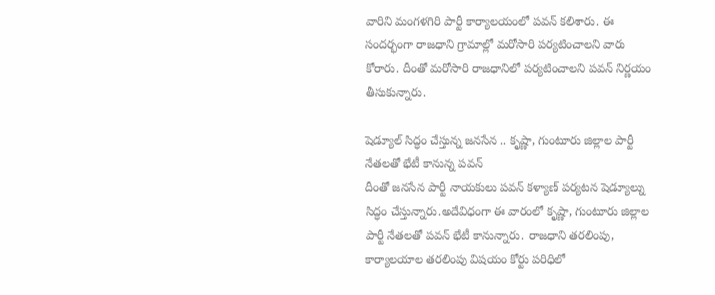వారిని మంగళగిరి పార్టీ కార్యాలయంలో పవన్ కలిశారు. ఈ సందర్భంగా రాజధాని గ్రామాల్లో మరోసారి పర్యటించాలని వారు కోరారు. దీంతో మరోసారి రాజధానిలో పర్యటించాలని పవన్ నిర్ణయం తీసుకున్నారు.

షెడ్యూల్ సిద్ధం చేస్తున్న జనసేన .. కృష్ణా, గుంటూరు జిల్లాల పార్టీ నేతలతో భేటీ కానున్న పవన్
దీంతో జనసేన పార్టీ నాయకులు పవన్ కళ్యాణ్ పర్యటన షెడ్యూల్ను సిద్ధం చేస్తున్నారు.అదేవిధంగా ఈ వారంలో కృష్ణా, గుంటూరు జిల్లాల పార్టీ నేతలతో పవన్ భేటీ కానున్నారు. రాజధాని తరలింపు, కార్యాలయాల తరలింపు విషయం కోర్టు పరిధిలో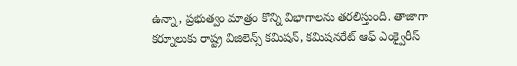ఉన్నా, ప్రభుత్వం మాత్రం కొన్ని విభాగాలను తరలిస్తుంది. తాజాగా కర్నూలుకు రాష్ట్ర విజిలెన్స్ కమిషన్, కమిషనరేట్ ఆఫ్ ఎంక్వైరీస్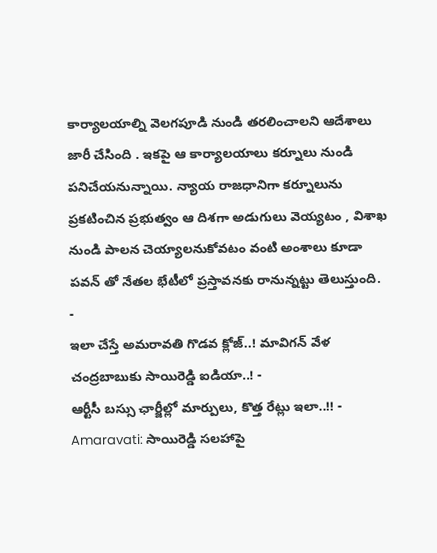కార్యాలయాల్ని వెలగపూడి నుండి తరలించాలని ఆదేశాలు జారీ చేసింది . ఇకపై ఆ కార్యాలయాలు కర్నూలు నుండి పనిచేయనున్నాయి. న్యాయ రాజధానిగా కర్నూలును ప్రకటించిన ప్రభుత్వం ఆ దిశగా అడుగులు వెయ్యటం , విశాఖ నుండి పాలన చెయ్యాలనుకోవటం వంటి అంశాలు కూడా పవన్ తో నేతల భేటీలో ప్రస్తావనకు రానున్నట్టు తెలుస్తుంది.
-
ఇలా చేస్తే అమరావతి గొడవ క్లోజ్..! మావిగన్ వేళ చంద్రబాబుకు సాయిరెడ్డి ఐడియా..! -
ఆర్టీసీ బస్సు ఛార్జీల్లో మార్పులు, కొత్త రేట్లు ఇలా..!! -
Amaravati: సాయిరెడ్డి సలహాపై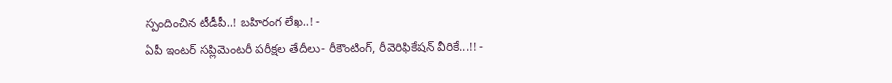స్పందించిన టీడీపీ..! బహిరంగ లేఖ..! -
ఏపీ ఇంటర్ సప్లిమెంటరీ పరీక్షల తేదీలు- రీకౌంటింగ్, రీవెరిఫికేషన్ వీరికే...!! -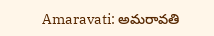Amaravati: అమరావతి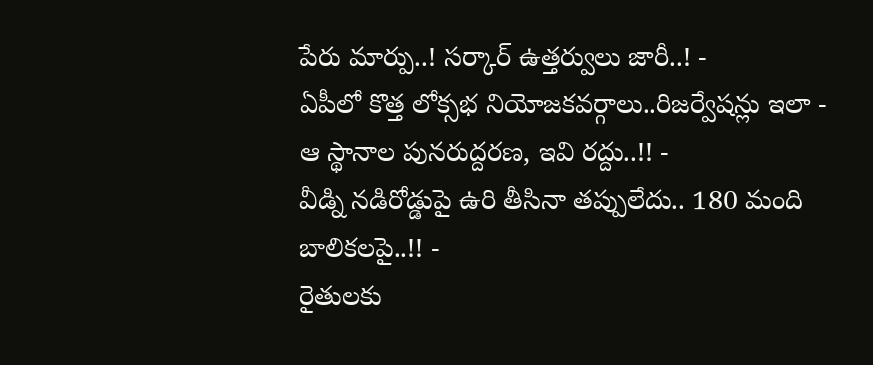పేరు మార్పు..! సర్కార్ ఉత్తర్వులు జారీ..! -
ఏపీలో కొత్త లోక్సభ నియోజకవర్గాలు..రిజర్వేషన్లు ఇలా - ఆ స్థానాల పునరుద్దరణ, ఇవి రద్దు..!! -
వీడ్ని నడిరోడ్డుపై ఉరి తీసినా తప్పులేదు.. 180 మంది బాలికలపై..!! -
రైతులకు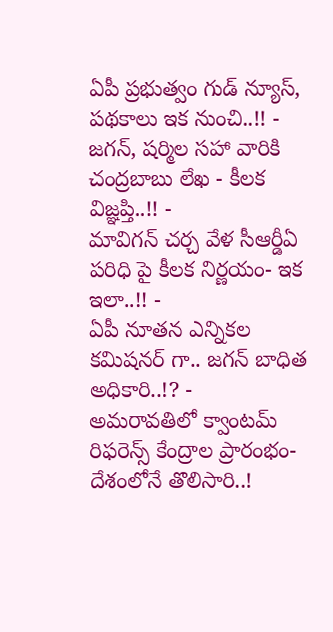ఏపీ ప్రభుత్వం గుడ్ న్యూస్, పథకాలు ఇక నుంచి..!! -
జగన్, షర్మిల సహా వారికి చంద్రబాబు లేఖ - కీలక విజ్ఞప్తి..!! -
మావిగన్ చర్చ వేళ సీఆర్డీఏ పరిధి పై కీలక నిర్ణయం- ఇక ఇలా..!! -
ఏపీ నూతన ఎన్నికల కమిషనర్ గా.. జగన్ బాధిత అధికారి..!? -
అమరావతిలో క్వాంటమ్ రిఫరెన్స్ కేంద్రాల ప్రారంభం-దేశంలోనే తొలిసారి..!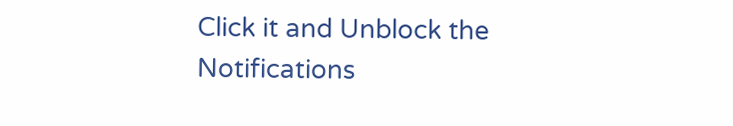Click it and Unblock the Notifications